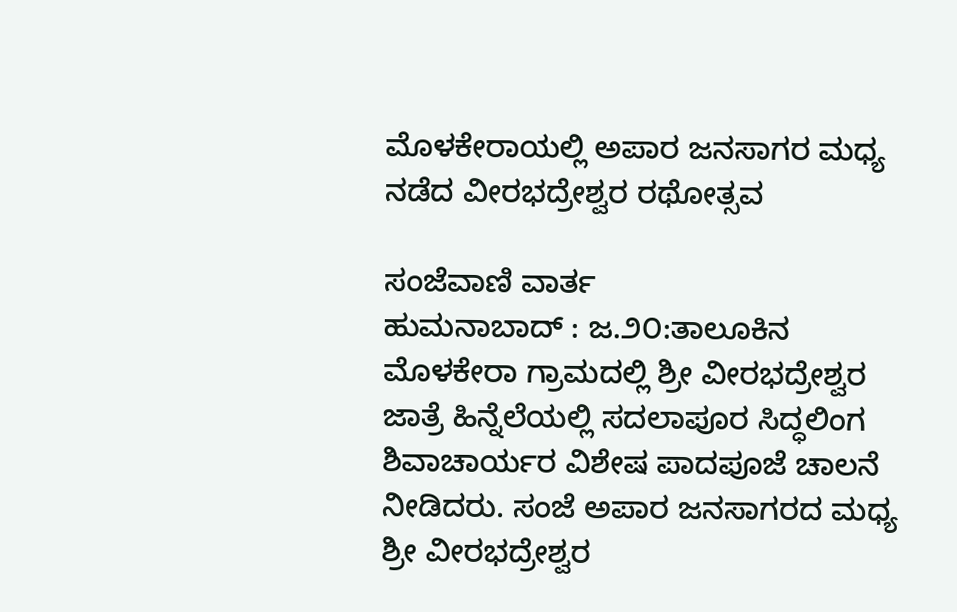ಮೊಳಕೇರಾಯಲ್ಲಿ ಅಪಾರ ಜನಸಾಗರ ಮಧ್ಯ ನಡೆದ ವೀರಭದ್ರೇಶ್ವರ ರಥೋತ್ಸವ

ಸಂಜೆವಾಣಿ ವಾರ್ತ
ಹುಮನಾಬಾದ್ : ಜ.೨೦:ತಾಲೂಕಿನ ಮೊಳಕೇರಾ ಗ್ರಾಮದಲ್ಲಿ ಶ್ರೀ ವೀರಭದ್ರೇಶ್ವರ ಜಾತ್ರೆ ಹಿನ್ನೆಲೆಯಲ್ಲಿ ಸದಲಾಪೂರ ಸಿದ್ಧಲಿಂಗ ಶಿವಾಚಾರ್ಯರ ವಿಶೇಷ ಪಾದಪೂಜೆ ಚಾಲನೆ ನೀಡಿದರು. ಸಂಜೆ ಅಪಾರ ಜನಸಾಗರದ ಮಧ್ಯ ಶ್ರೀ ವೀರಭದ್ರೇಶ್ವರ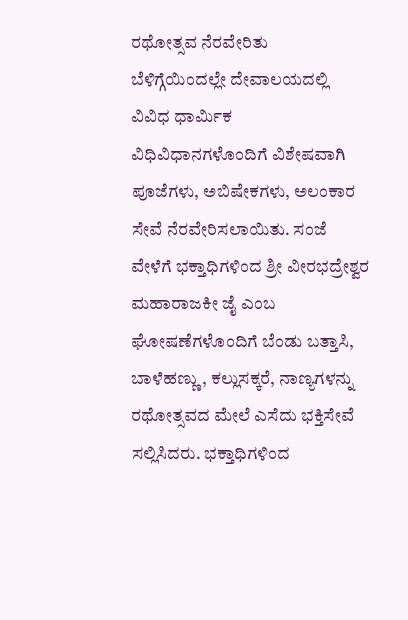ರಥೋತ್ಸವ ನೆರವೇರಿತು
ಬೆಳಿಗ್ಗೆಯಿಂದಲ್ಲೇ ದೇವಾಲಯದಲ್ಲಿ ವಿವಿಧ ಧಾರ್ಮಿಕ ವಿಧಿವಿಧಾನಗಳೊಂದಿಗೆ ವಿಶೇಷವಾಗಿ ಪೂಜೆಗಳು, ಅಬಿಷೇಕಗಳು, ಅಲಂಕಾರ ಸೇವೆ ನೆರವೇರಿಸಲಾಯಿತು. ಸಂಜೆ ವೇಳೆಗೆ ಭಕ್ತಾಧಿಗಳಿಂದ ಶ್ರೀ ವೀರಭದ್ರೇಶ್ವರ ಮಹಾರಾಜಕೀ ಜೈ ಎಂಬ ಘೋಷಣೆಗಳೊಂದಿಗೆ ಬೆಂಡು ಬತ್ತಾಸಿ, ಬಾಳೆಹಣ್ಣು, ಕಲ್ಲುಸಕ್ಕರೆ, ನಾಣ್ಯಗಳನ್ನು ರಥೋತ್ಸವದ ಮೇಲೆ ಎಸೆದು ಭಕ್ತಿಸೇವೆ ಸಲ್ಲಿಸಿದರು. ಭಕ್ತಾಧಿಗಳಿಂದ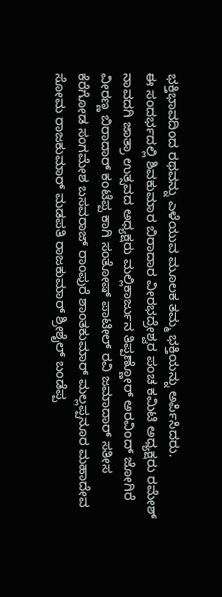ಭಕ್ತಿಭಾವದಿಂದ ರಥವನ್ನು ಎಳೆಯುವ ಮೂಲಕ ತಮ್ಮ ಭಕ್ತಿಯನ್ನು ಅರ್ಪಿಸಿದರು.
ಈ ಸಂದರ್ಭದಲ್ಲಿ ಶಿವಕುಮಾರ ಬಿರಾದಾರ ವೀರಭದ್ರೇಶ್ವರ ಪಂಚ ಕಮಿಟಿ ಅಧ್ಯಕ್ಷರು ರಮೇಶ್ ನಾವದಗಿ ಜಾತ್ರಾ ಉತ್ಸವದ ಅಧ್ಯಕ್ಷರು ಮಲ್ಲಿಕಾರ್ಜುನ ತಿಪ್ಪಣ್ಣೋರ್ ಅರವಿಂದ್ ಜೋಗಿರೆ ವೀರಣ್ಣ ಬಿರಾದಾರ್ ಕಂಟೆಪ್ಪ ಕಾಗಿ ಸಂತೋಷ್ ಪಾಟೀಲ್ ರವಿ ಜಮಾದಾರ್ ಸತೀಸ ಕೆರೆಗೋಡ ಸಂಗಮೇಶ ಬಸವರಾಜ್ ರಾಂಪುರೆ ಶಾಂತಕುಮಾರ್ ಮಲ್ಲಪ್ಪನೂರ ಮಹಾದೇವ ಸೋಮ ರಾಜಕುಮಾರ್ ಮಡಪತಿ ರಾಜಕುಮಾರ್ ಶ್ರೀಶೈಲ್ ಬಂಡೆಪ್ಪ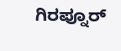ಗಿರಪ್ನೂರ್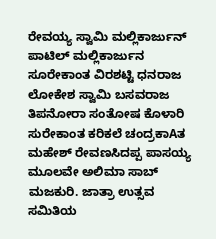ರೇವಯ್ಯ ಸ್ವಾಮಿ ಮಲ್ಲಿಕಾರ್ಜುನ್ ಪಾಟಿಲ್ ಮಲ್ಲಿಕಾರ್ಜುನ ಸೂರೇಕಾಂತ ವಿರಶಟ್ಟಿ ಧನರಾಜ ಲೋಕೇಶ ಸ್ವಾಮಿ ಬಸವರಾಜ ತಿಪನೋರಾ ಸಂತೋಷ ಕೊಳಾರಿ ಸುರೇಕಾಂತ ಕರಿಕಲೆ ಚಂದ್ರಕಾAತ ಮಹೇಶ್ ರೇವಣಸಿದಪ್ಪ ಪಾಸಯ್ಯ ಮೂಲವೇ ಅಲಿಮಾ ಸಾಬ್ ಮಜಕುರಿ. ಜಾತ್ರಾ ಉತ್ಸವ ಸಮಿತಿಯ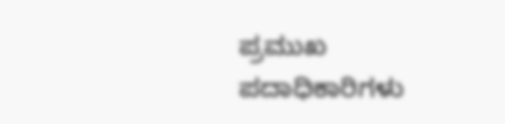ಪ್ರಮುಖ ಪದಾಧಿಕಾರಿಗಳು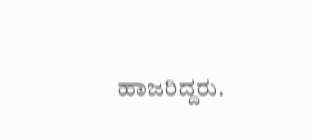ಹಾಜರಿದ್ದರು.